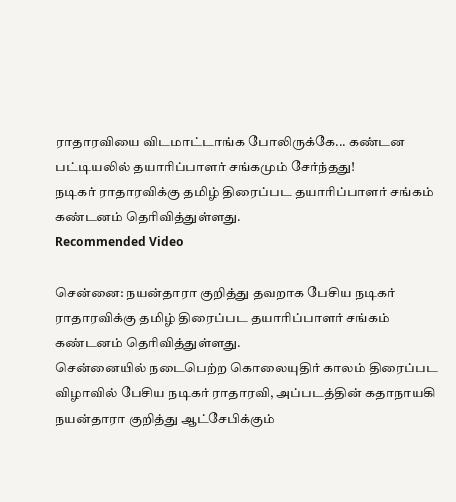ராதாரவியை விடமாட்டாங்க போலிருக்கே... கண்டன பட்டியலில் தயாரிப்பாளர் சங்கமும் சேர்ந்தது!
நடிகர் ராதாரவிக்கு தமிழ் திரைப்பட தயாரிப்பாளர் சங்கம் கண்டனம் தெரிவித்துள்ளது.
Recommended Video

சென்னை: நயன்தாரா குறித்து தவறாக பேசிய நடிகர் ராதாரவிக்கு தமிழ் திரைப்பட தயாரிப்பாளர் சங்கம் கண்டனம் தெரிவித்துள்ளது.
சென்னையில் நடைபெற்ற கொலையுதிர் காலம் திரைப்பட விழாவில் பேசிய நடிகர் ராதாரவி, அப்படத்தின் கதாநாயகி நயன்தாரா குறித்து ஆட்சேபிக்கும்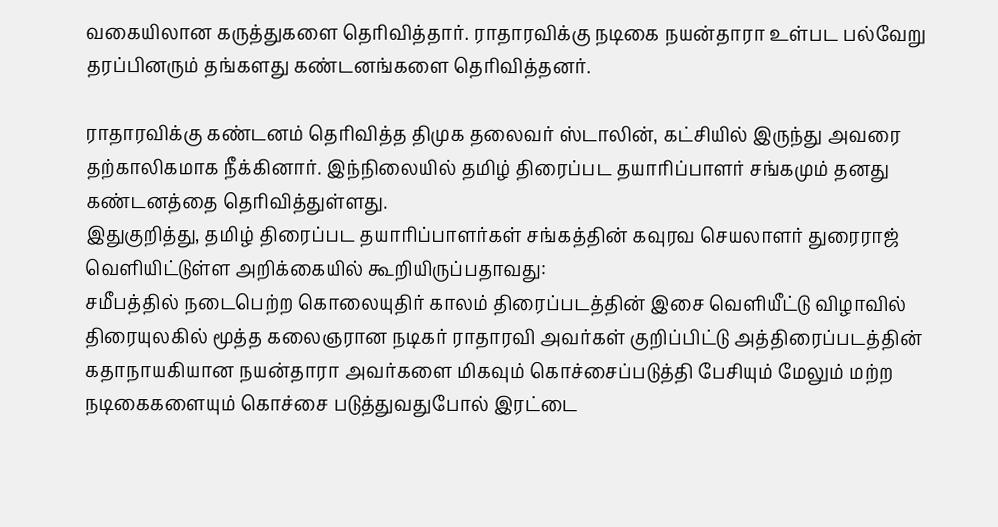வகையிலான கருத்துகளை தெரிவித்தார். ராதாரவிக்கு நடிகை நயன்தாரா உள்பட பல்வேறு தரப்பினரும் தங்களது கண்டனங்களை தெரிவித்தனர்.

ராதாரவிக்கு கண்டனம் தெரிவித்த திமுக தலைவர் ஸ்டாலின், கட்சியில் இருந்து அவரை தற்காலிகமாக நீக்கினார். இந்நிலையில் தமிழ் திரைப்பட தயாரிப்பாளர் சங்கமும் தனது கண்டனத்தை தெரிவித்துள்ளது.
இதுகுறித்து, தமிழ் திரைப்பட தயாரிப்பாளர்கள் சங்கத்தின் கவுரவ செயலாளர் துரைராஜ் வெளியிட்டுள்ள அறிக்கையில் கூறியிருப்பதாவது:
சமீபத்தில் நடைபெற்ற கொலையுதிர் காலம் திரைப்படத்தின் இசை வெளியீட்டு விழாவில் திரையுலகில் மூத்த கலைஞரான நடிகர் ராதாரவி அவர்கள் குறிப்பிட்டு அத்திரைப்படத்தின் கதாநாயகியான நயன்தாரா அவர்களை மிகவும் கொச்சைப்படுத்தி பேசியும் மேலும் மற்ற நடிகைகளையும் கொச்சை படுத்துவதுபோல் இரட்டை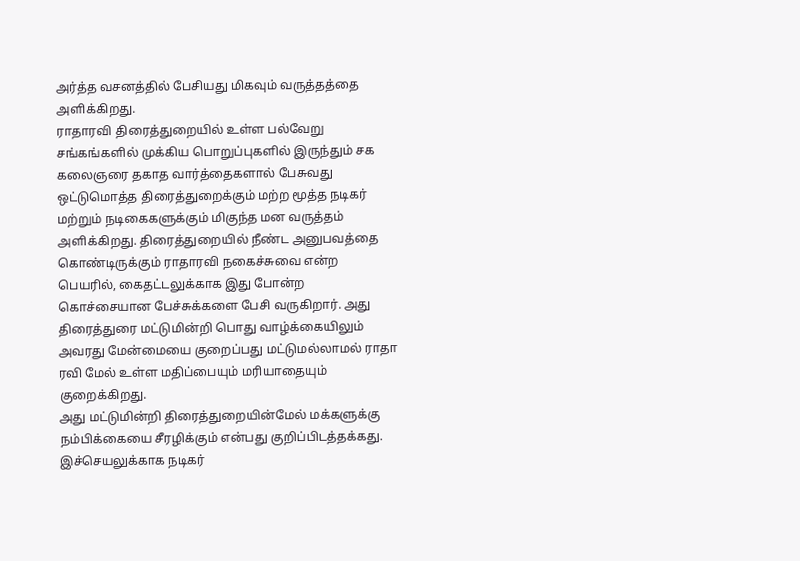அர்த்த வசனத்தில் பேசியது மிகவும் வருத்தத்தை அளிக்கிறது.
ராதாரவி திரைத்துறையில் உள்ள பல்வேறு சங்கங்களில் முக்கிய பொறுப்புகளில் இருந்தும் சக கலைஞரை தகாத வார்த்தைகளால் பேசுவது ஒட்டுமொத்த திரைத்துறைக்கும் மற்ற மூத்த நடிகர் மற்றும் நடிகைகளுக்கும் மிகுந்த மன வருத்தம் அளிக்கிறது. திரைத்துறையில் நீண்ட அனுபவத்தை கொண்டிருக்கும் ராதாரவி நகைச்சுவை என்ற பெயரில், கைதட்டலுக்காக இது போன்ற கொச்சையான பேச்சுக்களை பேசி வருகிறார். அது திரைத்துரை மட்டுமின்றி பொது வாழ்க்கையிலும் அவரது மேன்மையை குறைப்பது மட்டுமல்லாமல் ராதா ரவி மேல் உள்ள மதிப்பையும் மரியாதையும் குறைக்கிறது.
அது மட்டுமின்றி திரைத்துறையின்மேல் மக்களுக்கு நம்பிக்கையை சீரழிக்கும் என்பது குறிப்பிடத்தக்கது. இச்செயலுக்காக நடிகர்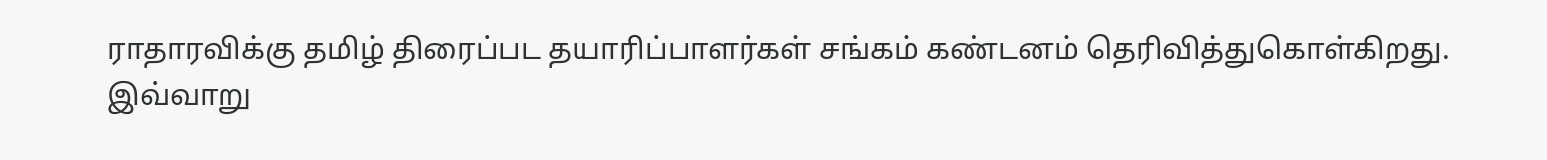ராதாரவிக்கு தமிழ் திரைப்பட தயாரிப்பாளர்கள் சங்கம் கண்டனம் தெரிவித்துகொள்கிறது.
இவ்வாறு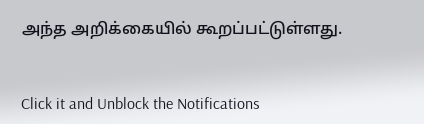அந்த அறிக்கையில் கூறப்பட்டுள்ளது.


Click it and Unblock the Notifications